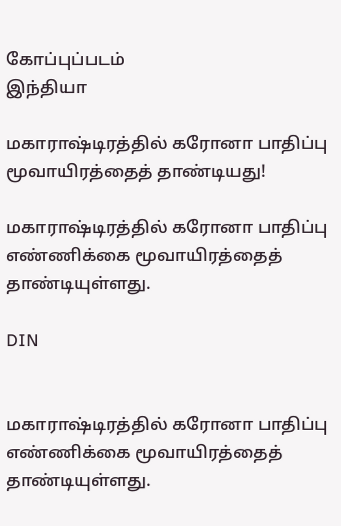கோப்புப்படம்
இந்தியா

மகாராஷ்டிரத்தில் கரோனா பாதிப்பு மூவாயிரத்தைத் தாண்டியது!

மகாராஷ்டிரத்தில் கரோனா பாதிப்பு எண்ணிக்கை மூவாயிரத்தைத் தாண்டியுள்ளது.

DIN


மகாராஷ்டிரத்தில் கரோனா பாதிப்பு எண்ணிக்கை மூவாயிரத்தைத் தாண்டியுள்ளது.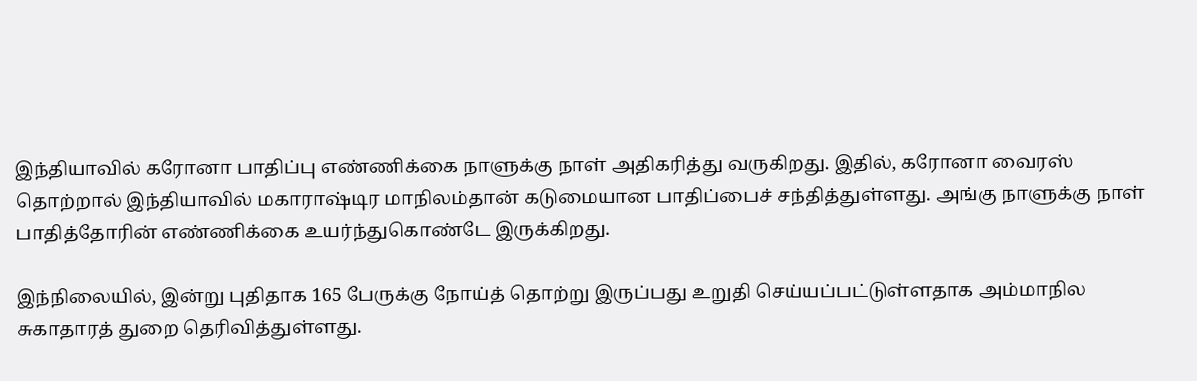இந்தியாவில் கரோனா பாதிப்பு எண்ணிக்கை நாளுக்கு நாள் அதிகரித்து வருகிறது. இதில், கரோனா வைரஸ் தொற்றால் இந்தியாவில் மகாராஷ்டிர மாநிலம்தான் கடுமையான பாதிப்பைச் சந்தித்துள்ளது. அங்கு நாளுக்கு நாள் பாதித்தோரின் எண்ணிக்கை உயர்ந்துகொண்டே இருக்கிறது.

இந்நிலையில், இன்று புதிதாக 165 பேருக்கு நோய்த் தொற்று இருப்பது உறுதி செய்யப்பட்டுள்ளதாக அம்மாநில சுகாதாரத் துறை தெரிவித்துள்ளது.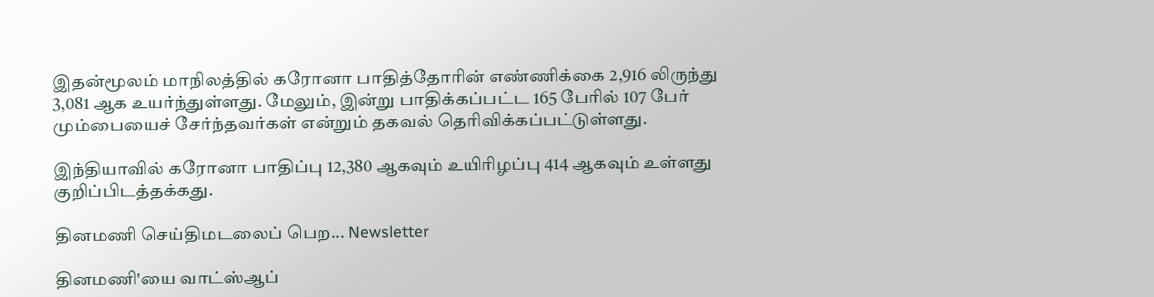இதன்மூலம் மாநிலத்தில் கரோனா பாதித்தோரின் எண்ணிக்கை 2,916 லிருந்து 3,081 ஆக உயர்ந்துள்ளது. மேலும், இன்று பாதிக்கப்பட்ட 165 பேரில் 107 பேர் மும்பையைச் சேர்ந்தவர்கள் என்றும் தகவல் தெரிவிக்கப்பட்டுள்ளது.

இந்தியாவில் கரோனா பாதிப்பு 12,380 ஆகவும் உயிரிழப்பு 414 ஆகவும் உள்ளது குறிப்பிடத்தக்கது.

தினமணி செய்திமடலைப் பெற... Newsletter

தினமணி'யை வாட்ஸ்ஆப்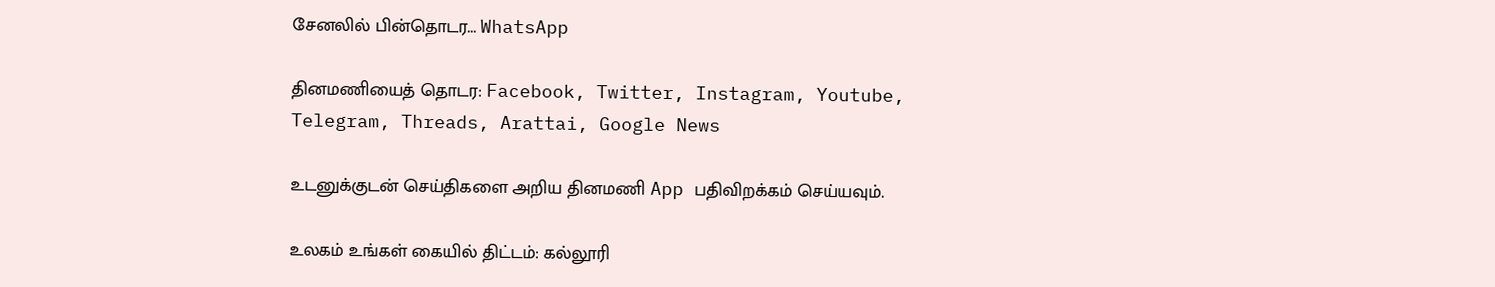சேனலில் பின்தொடர... WhatsApp

தினமணியைத் தொடர: Facebook, Twitter, Instagram, Youtube, Telegram, Threads, Arattai, Google News

உடனுக்குடன் செய்திகளை அறிய தினமணி App பதிவிறக்கம் செய்யவும்.

உலகம் உங்கள் கையில் திட்டம்: கல்லூரி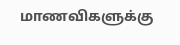மாணவிகளுக்கு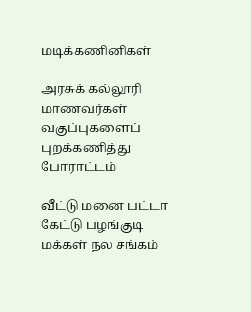மடிக்கணினிகள்

அரசுக் கல்லூரி மாணவர்கள் வகுப்புகளைப் புறக்கணித்து போராட்டம்

வீட்டு மனை பட்டா கேட்டு பழங்குடி மக்கள் நல சங்கம்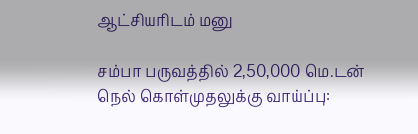ஆட்சியரிடம் மனு

சம்பா பருவத்தில் 2,50,000 மெ.டன் நெல் கொள்முதலுக்கு வாய்ப்பு: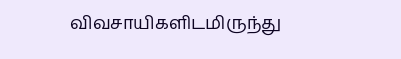விவசாயிகளிடமிருந்து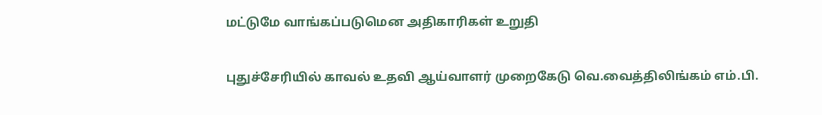மட்டுமே வாங்கப்படுமென அதிகாரிகள் உறுதி

புதுச்சேரியில் காவல் உதவி ஆய்வாளர் முறைகேடு வெ.வைத்திலிங்கம் எம்.பி.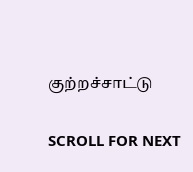குற்றச்சாட்டு

SCROLL FOR NEXT